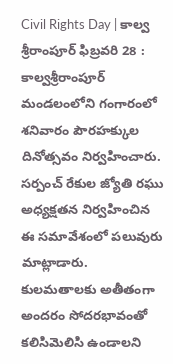Civil Rights Day | కాల్వ శ్రీరాంపూర్ ఫిబ్రవరి 28 : కాల్వశ్రీరాంపూర్ మండలంలోని గంగారంలో శనివారం పౌరహక్కుల దినోత్సవం నిర్వహించారు. సర్పంచ్ రేకుల జ్యోతి రఘు అధ్యక్షతన నిర్వహించిన ఈ సమావేశంలో పలువురు మాట్లాడారు. కులమతాలకు అతీతంగా అందరం సోదరభావంతో కలిసిమెలిసి ఉండాలని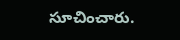సూచించారు.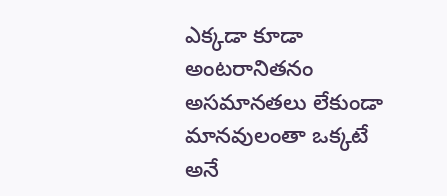ఎక్కడా కూడా అంటరానితనం అసమానతలు లేకుండా మానవులంతా ఒక్కటే అనే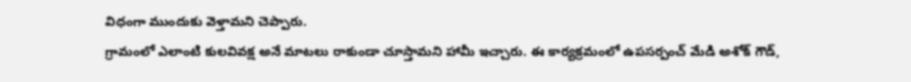విధంగా ముందుకు వెళ్తామని చెప్పారు.
గ్రామంలో ఎలాంటి కులవివక్ష అనే మాటలు రాకుండా చూస్తామని హామీ ఇచ్చారు. ఈ కార్యక్రమంలో ఉపసర్పంచ్ మేడి అశోక్ గౌడ్,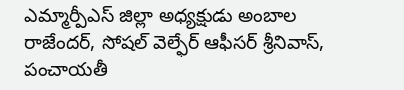ఎమ్మార్పీఎస్ జిల్లా అధ్యక్షుడు అంబాల రాజేందర్, సోషల్ వెల్ఫేర్ ఆఫీసర్ శ్రీనివాస్, పంచాయతీ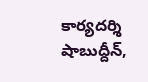కార్యదర్శి షాబుద్దీన్,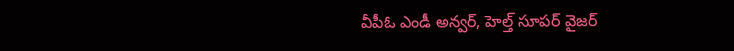వీపీఓ ఎండీ అన్వర్, హెల్త్ సూపర్ వైజర్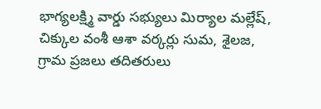భాగ్యలక్ష్మి వార్డు సభ్యులు మిర్యాల మల్లేష్, చిక్కుల వంశీ ఆశా వర్కర్లు సుమ, శైలజ, గ్రామ ప్రజలు తదితరులు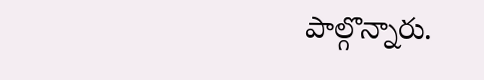పాల్గొన్నారు.